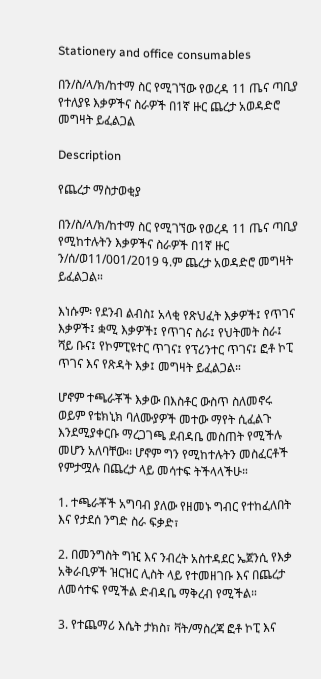Stationery and office consumables

በን/ስ/ላ/ክ/ከተማ ስር የሚገኘው የወረዳ 11 ጤና ጣቢያ የተለያዩ እቃዎችና ስራዎች በ1ኛ ዙር ጨረታ አወዳድሮ መግዛት ይፈልጋል

Description

የጨረታ ማስታወቂያ

በን/ስ/ላ/ክ/ከተማ ስር የሚገኘው የወረዳ 11 ጤና ጣቢያ የሚከተሉትን እቃዎችና ስራዎች በ1ኛ ዙር ን/ሰ/ወ11/001/2019 ዓ.ም ጨረታ አወዳድሮ መግዛት ይፈልጋል።

እነሱም፡ የደንብ ልብስ፤ አላቂ የጽህፈት እቃዎች፤ የጥገና እቃዎች፤ ቋሚ እቃዎች፤ የጥገና ስራ፤ የህትመት ስራ፤ ሻይ ቡና፤ የኮምፒዩተር ጥገና፤ የፕሪንተር ጥገና፤ ፎቶ ኮፒ ጥገና እና የጽዳት እቃ፤ መግዛት ይፈልጋል።

ሆኖም ተጫራቾች እቃው በእስቶር ውስጥ ስለመኖሩ ወይም የቴክኒክ ባለሙያዎች መተው ማየት ሲፈልጉ እንደሚያቀርቡ ማረጋገጫ ደብዳቤ መስጠት የሚችሉ መሆን አለባቸው፡፡ ሆኖም ግን የሚከተሉትን መስፈርቶች የምታሟሉ በጨረታ ላይ መሳተፍ ትችላላችሁ።

1. ተጫራቾች አግባብ ያለው የዘመኑ ግብር የተከፈለበት እና የታደሰ ንግድ ስራ ፍቃድ፣

2. በመንግስት ግዢ እና ንብረት አስተዳደር ኤጀንሲ የእቃ አቅራቢዎች ዝርዝር ሊስት ላይ የተመዘገቡ እና በጨረታ ለመሳተፍ የሚችል ድብዳቤ ማቅረብ የሚችል።

3. የተጨማሪ እሴት ታክስ፣ ቫት/ማስረጃ ፎቶ ኮፒ እና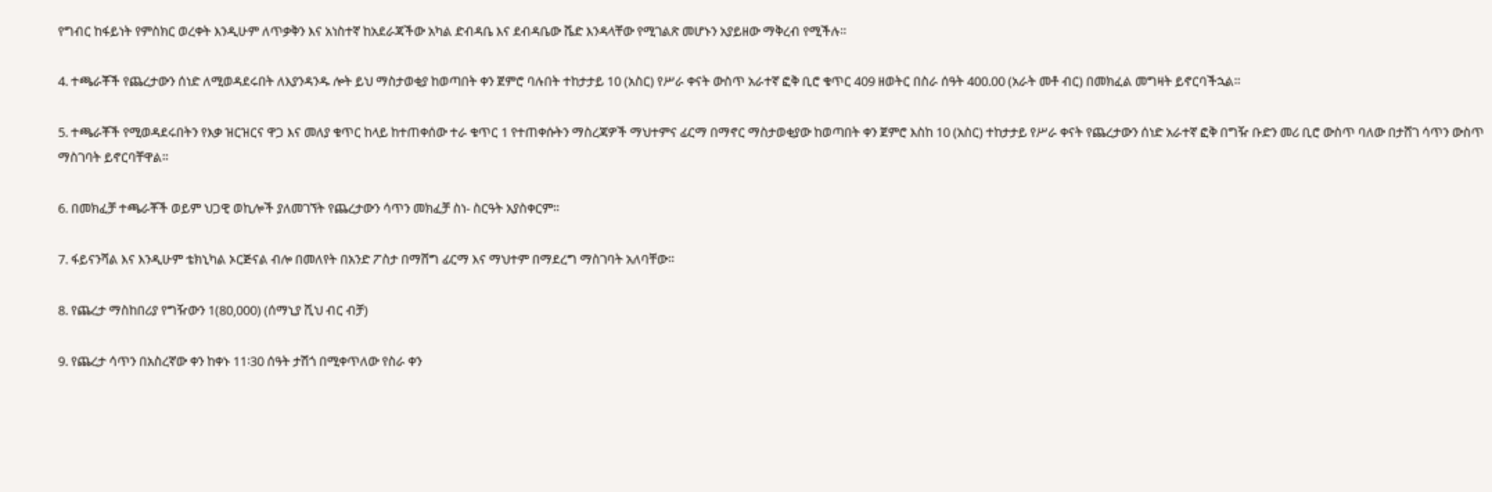የግብር ከፋይነት የምስክር ወረቀት እንዲሁም ለጥቃቅን እና አነስተኛ ከአደራጃችው አካል ድብዳቤ እና ደብዳቤው ሼድ እንዳላቸው የሚገልጽ መሆኑን አያይዘው ማቅረብ የሚችሉ።

4. ተጫራቾች የጨረታውን ሰነድ ለሚወዳደሩበት ለእያንዳንዱ ሎት ይህ ማስታወቂያ ከወጣበት ቀን ጀምሮ ባሉበት ተከታታይ 10 (አስር) የሥራ ቀናት ውስጥ አራተኛ ፎቅ ቢሮ ቁጥር 409 ዘወትር በስራ ሰዓት 400.00 (አራት መቶ ብር) በመክፈል መግዛት ይኖርባችኋል።

5. ተጫራቾች የሚወዳደሩበትን የእቃ ዝርዝርና ዋጋ እና መለያ ቁጥር ከላይ ከተጠቀሰው ተራ ቁጥር 1 የተጠቀሱትን ማስረጃዎች ማህተምና ፊርማ በማኖር ማስታወቂያው ከወጣበት ቀን ጀምሮ እስከ 10 (አስር) ተከታታይ የሥራ ቀናት የጨረታውን ሰነድ አራተኛ ፎቅ በግዥ ቡድን መሪ ቢሮ ውስጥ ባለው በታሸገ ሳጥን ውስጥ ማስገባት ይኖርባቸዋል።

6. በመክፈቻ ተጫራቾች ወይም ህጋዊ ወኪሎች ያለመገኘት የጨረታውን ሳጥን መክፈቻ ስነ- ስርዓት አያስቀርም።

7. ፋይናንሻል እና እንዲሁም ቴክኒካል ኦርጅናል ብሎ በመለየት በአንድ ፖስታ በማሸግ ፊርማ እና ማህተም በማደረግ ማስገባት አለባቸው።

8. የጨረታ ማስከበሪያ የግዥውን 1(80,000) (ሰማኒያ ሺህ ብር ብቻ)

9. የጨረታ ሳጥን በአስረኛው ቀን ከቀኑ 11፡30 ሰዓት ታሽጎ በሚቀጥለው የስራ ቀን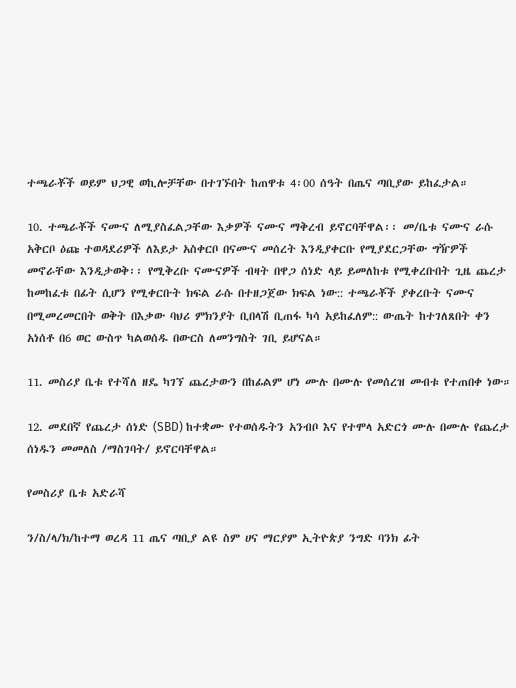ተጫራቾች ወይም ህጋዊ ወኪሎቻቸው በተገኙበት ከጠዋቱ 4፡00 ሰዓት በጤና ጣቢያው ይከፈታል።

10. ተጫራቾች ናሙና ለሚያስፈልጋቸው እቃዎች ናሙና ማቅረብ ይኖርባቸዋል፡፡ መ/ቤቱ ናሙና ራሱ አቅርቦ ዕጩ ተወዳደሪዎች ለእይታ አስቀርቦ በናሙና መሰረት እንዲያቀርቡ የሚያደርጋቸው ግዥዎች መኖራቸው እንዲታወቅ፡፡ የሚቅረቡ ናሙናዎች ብዛት በዋጋ ሰነድ ላይ ይመለከቱ የሚቀረቡበት ጊዜ ጨረታ ከመከፈቱ በፊት ሲሆን የሚቀርቡት ክፍል ራሱ በተዘጋጀው ክፍል ነው:: ተጫራቾች ያቀረቡት ናሙና በሚመረመርበት ወቅት በእቃው ባህሪ ምክንያት ቢበላሽ ቢጠፋ ካሳ አይከፈለም:: ውጤት ከተገለጸበት ቀን አነሰቶ በ6 ወር ውስጥ ካልወሰዱ በውርስ ለመንግስት ገቢ ይሆናል።

11. መስሪያ ቤቱ የተሻለ ዘዴ ካገኘ ጨረታውን በከፊልም ሆነ ሙሉ በሙሉ የመሰረዝ መብቱ የተጠበቀ ነው።

12. መደበኛ የጨረታ ሰነድ (SBD) ከተቋሙ የተወሰዱትን አንብቦ እና የተሞላ አድርጎ ሙሉ በሙሉ የጨረታ ሰነዱን መመለስ /ማስገባት/ ይኖርባቸዋል።

የመስሪያ ቤቱ አድራሻ

ን/ስ/ላ/ክ/ከተማ ወረዳ 11 ጤና ጣቢያ ልዩ ስም ሀና ማርያም ኢትዮጵያ ንግድ ባንክ ፊት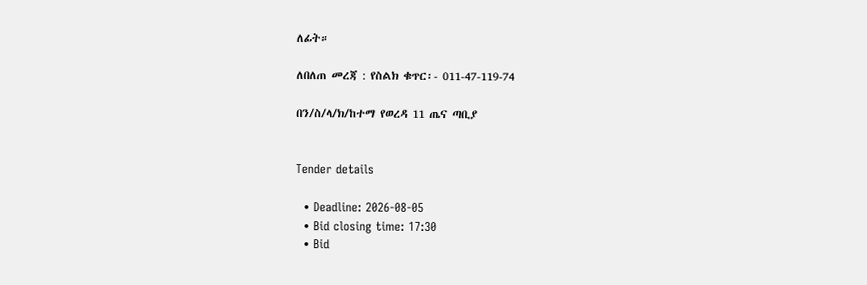ለፊት።

ለበለጠ መረጃ : የስልክ ቁጥር፡- 011-47-119-74

በን/ስ/ላ/ክ/ከተማ የወረዳ 11 ጤና ጣቢያ


Tender details

  • Deadline: 2026-08-05
  • Bid closing time: 17:30
  • Bid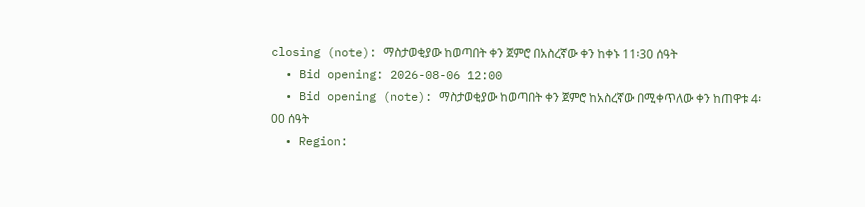closing (note): ማስታወቂያው ከወጣበት ቀን ጀምሮ በአስረኛው ቀን ከቀኑ 11፡30 ሰዓት
  • Bid opening: 2026-08-06 12:00
  • Bid opening (note): ማስታወቂያው ከወጣበት ቀን ጀምሮ ከአስረኛው በሚቀጥለው ቀን ከጠዋቱ 4፡00 ሰዓት
  • Region: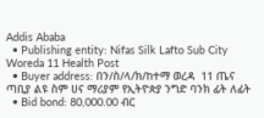Addis Ababa
  • Publishing entity: Nifas Silk Lafto Sub City Woreda 11 Health Post
  • Buyer address: በን/ስ/ላ/ክ/ከተማ ወረዳ  11 ጤና ጣቢያ ልዩ ስም ሀና ማሪያም የኢትዮጵያ ንግድ ባንክ ፊት ለፊት
  • Bid bond: 80,000.00 ብር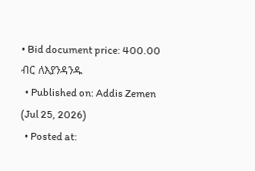• Bid document price: 400.00 ብር ለእያንዳንዱ
  • Published on: Addis Zemen (Jul 25, 2026)
  • Posted at: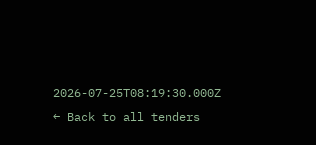2026-07-25T08:19:30.000Z
← Back to all tenders